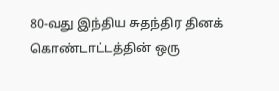80-வது இந்திய சுதந்திர தினக் கொண்டாட்டத்தின் ஒரு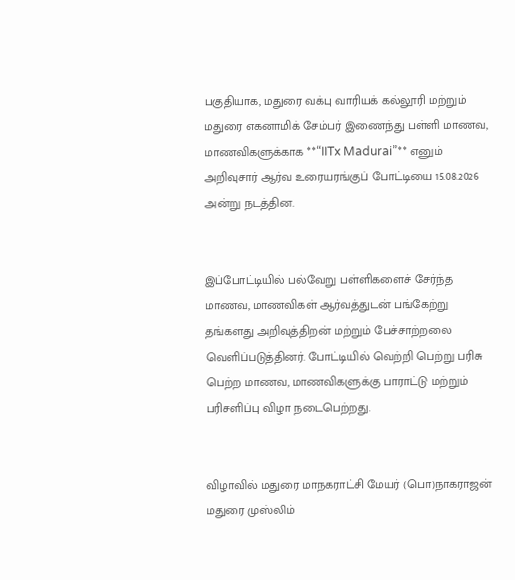பகுதியாக, மதுரை வக்பு வாரியக் கல்லூரி மற்றும் மதுரை எகனாமிக் சேம்பர் இணைந்து பள்ளி மாணவ, மாணவிகளுக்காக **“IITx Madurai”** எனும் அறிவுசார் ஆர்வ உரையரங்குப் போட்டியை 15.08.2026 அன்று நடத்தின.


இப்போட்டியில் பல்வேறு பள்ளிகளைச் சேர்ந்த மாணவ, மாணவிகள் ஆர்வத்துடன் பங்கேற்று தங்களது அறிவுத்திறன் மற்றும் பேச்சாற்றலை வெளிப்படுத்தினர். போட்டியில் வெற்றி பெற்று பரிசு பெற்ற மாணவ, மாணவிகளுக்கு பாராட்டு மற்றும் பரிசளிப்பு விழா நடைபெற்றது.


விழாவில் மதுரை மாநகராட்சி மேயர் (பொ)நாகராஜன் மதுரை முஸ்லிம்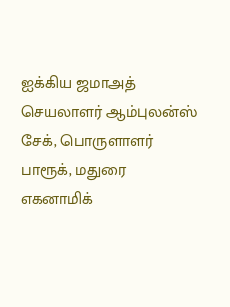ஐக்கிய ஜமாஅத் செயலாளர் ஆம்புலன்ஸ் சேக், பொருளாளர் பாரூக், மதுரை எகனாமிக்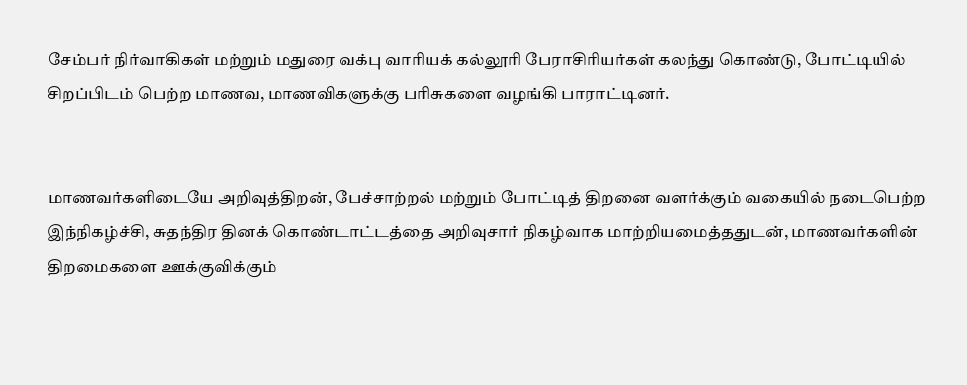சேம்பர் நிர்வாகிகள் மற்றும் மதுரை வக்பு வாரியக் கல்லூரி பேராசிரியர்கள் கலந்து கொண்டு, போட்டியில் சிறப்பிடம் பெற்ற மாணவ, மாணவிகளுக்கு பரிசுகளை வழங்கி பாராட்டினர்.


மாணவர்களிடையே அறிவுத்திறன், பேச்சாற்றல் மற்றும் போட்டித் திறனை வளர்க்கும் வகையில் நடைபெற்ற இந்நிகழ்ச்சி, சுதந்திர தினக் கொண்டாட்டத்தை அறிவுசார் நிகழ்வாக மாற்றியமைத்ததுடன், மாணவர்களின் திறமைகளை ஊக்குவிக்கும்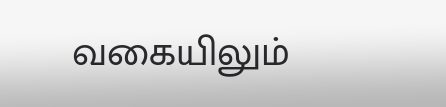வகையிலும்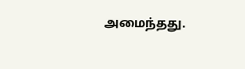அமைந்தது.